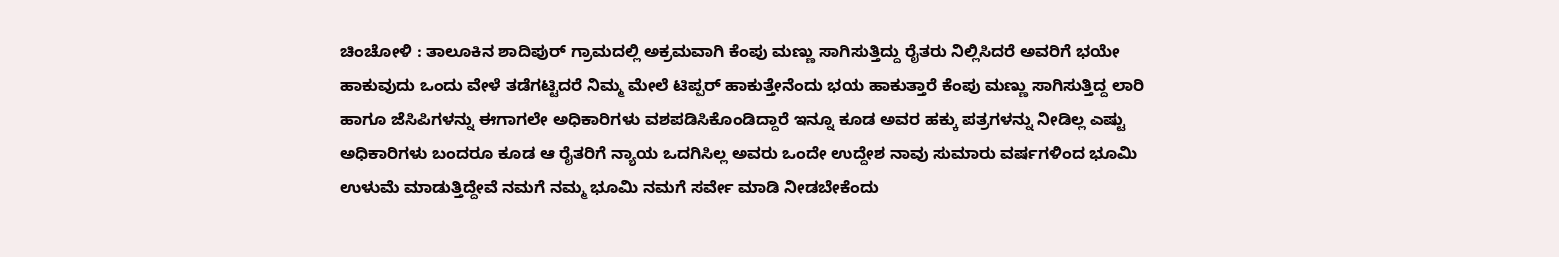ಚಿಂಚೋಳಿ : ತಾಲೂಕಿನ ಶಾದಿಪುರ್ ಗ್ರಾಮದಲ್ಲಿ ಅಕ್ರಮವಾಗಿ ಕೆಂಪು ಮಣ್ಣು ಸಾಗಿಸುತ್ತಿದ್ದು ರೈತರು ನಿಲ್ಲಿಸಿದರೆ ಅವರಿಗೆ ಭಯೇ ಹಾಕುವುದು ಒಂದು ವೇಳೆ ತಡೆಗಟ್ಟಿದರೆ ನಿಮ್ಮ ಮೇಲೆ ಟಿಪ್ಪರ್ ಹಾಕುತ್ತೇನೆಂದು ಭಯ ಹಾಕುತ್ತಾರೆ ಕೆಂಪು ಮಣ್ಣು ಸಾಗಿಸುತ್ತಿದ್ದ ಲಾರಿ ಹಾಗೂ ಜೆಸಿಪಿಗಳನ್ನು ಈಗಾಗಲೇ ಅಧಿಕಾರಿಗಳು ವಶಪಡಿಸಿಕೊಂಡಿದ್ದಾರೆ ಇನ್ನೂ ಕೂಡ ಅವರ ಹಕ್ಕು ಪತ್ರಗಳನ್ನು ನೀಡಿಲ್ಲ ಎಷ್ಟು ಅಧಿಕಾರಿಗಳು ಬಂದರೂ ಕೂಡ ಆ ರೈತರಿಗೆ ನ್ಯಾಯ ಒದಗಿಸಿಲ್ಲ ಅವರು ಒಂದೇ ಉದ್ದೇಶ ನಾವು ಸುಮಾರು ವರ್ಷಗಳಿಂದ ಭೂಮಿ ಉಳುಮೆ ಮಾಡುತ್ತಿದ್ದೇವೆ ನಮಗೆ ನಮ್ಮ ಭೂಮಿ ನಮಗೆ ಸರ್ವೇ ಮಾಡಿ ನೀಡಬೇಕೆಂದು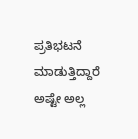ಪ್ರತಿಭಟನೆ ಮಾಡುತ್ತಿದ್ದಾರೆ ಅಷ್ಟೇ ಅಲ್ಲ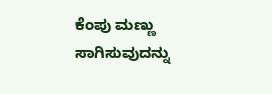ಕೆಂಪು ಮಣ್ಣು ಸಾಗಿಸುವುದನ್ನು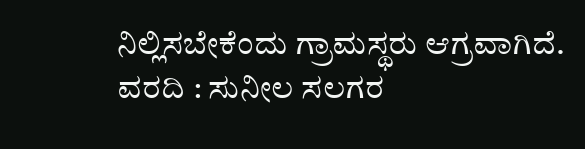ನಿಲ್ಲಿಸಬೇಕೆಂದು ಗ್ರಾಮಸ್ಥರು ಆಗ್ರವಾಗಿದೆ.
ವರದಿ : ಸುನೀಲ ಸಲಗರ